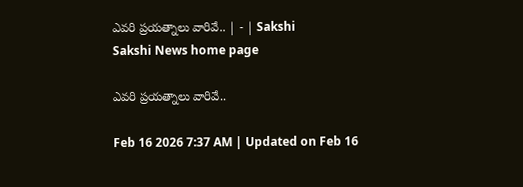ఎవరి ప్రయత్నాలు వారివే.. | - | Sakshi
Sakshi News home page

ఎవరి ప్రయత్నాలు వారివే..

Feb 16 2026 7:37 AM | Updated on Feb 16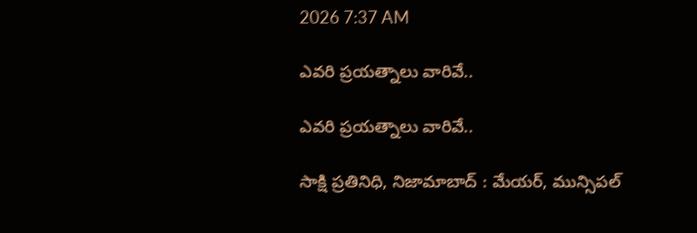2026 7:37 AM

ఎవరి ప్రయత్నాలు వారివే..

ఎవరి ప్రయత్నాలు వారివే..

సాక్షి ప్రతినిధి, నిజామాబాద్‌ : మేయర్‌, మున్సిపల్‌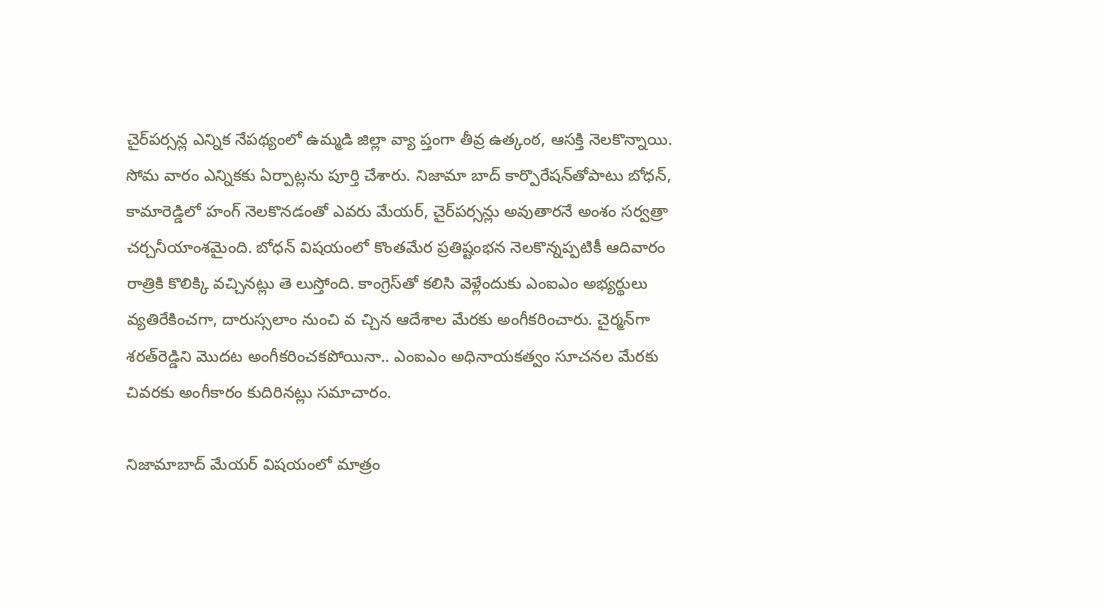చైర్‌పర్సన్ల ఎన్నిక నేపథ్యంలో ఉమ్మడి జిల్లా వ్యా ప్తంగా తీవ్ర ఉత్కంఠ, ఆసక్తి నెలకొన్నాయి. సోమ వారం ఎన్నికకు ఏర్పాట్లను పూర్తి చేశారు. నిజామా బాద్‌ కార్పొరేషన్‌తోపాటు బోధన్‌, కామారెడ్డిలో హంగ్‌ నెలకొనడంతో ఎవరు మేయర్‌, చైర్‌పర్సన్లు అవుతారనే అంశం సర్వత్రా చర్చనీయాంశమైంది. బోధన్‌ విషయంలో కొంతమేర ప్రతిష్టంభన నెలకొన్నప్పటికీ ఆదివారం రాత్రికి కొలిక్కి వచ్చినట్లు తె లుస్తోంది. కాంగ్రెస్‌తో కలిసి వెళ్లేందుకు ఎంఐఎం అభ్యర్థులు వ్యతిరేకించగా, దారుస్సలాం నుంచి వ చ్చిన ఆదేశాల మేరకు అంగీకరించారు. చైర్మన్‌గా శరత్‌రెడ్డిని మొదట అంగీకరించకపోయినా.. ఎంఐఎం అధినాయకత్వం సూచనల మేరకు చివరకు అంగీకారం కుదిరినట్లు సమాచారం.

నిజామాబాద్‌ మేయర్‌ విషయంలో మాత్రం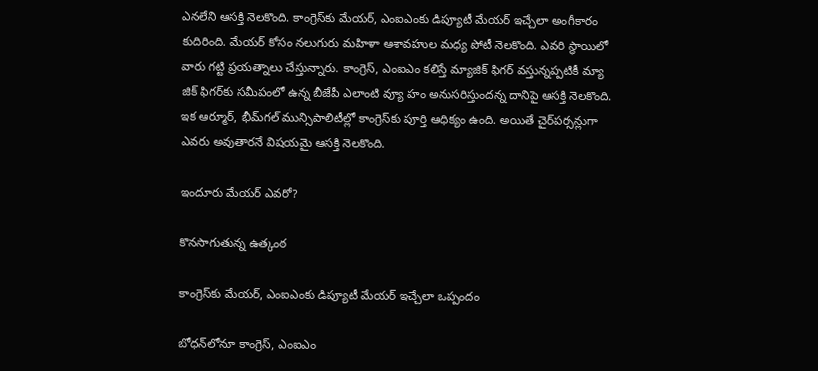ఎనలేని ఆసక్తి నెలకొంది. కాంగ్రెస్‌కు మేయర్‌, ఎంఐఎంకు డిప్యూటీ మేయర్‌ ఇచ్చేలా అంగీకారం కుదిరింది. మేయర్‌ కోసం నలుగురు మహిళా ఆశావహుల మధ్య పోటీ నెలకొంది. ఎవరి స్థాయిలో వారు గట్టి ప్రయత్నాలు చేస్తున్నారు. కాంగ్రెస్‌, ఎంఐఎం కలిస్తే మ్యాజిక్‌ ఫిగర్‌ వస్తున్నప్పటికీ మ్యా జిక్‌ ఫిగర్‌కు సమీపంలో ఉన్న బీజేపీ ఎలాంటి వ్యూ హం అనుసరిస్తుందన్న దానిపై ఆసక్తి నెలకొంది. ఇక ఆర్మూర్‌, భీమ్‌గల్‌ మున్సిపాలిటీల్లో కాంగ్రెస్‌కు పూర్తి ఆధిక్యం ఉంది. అయితే చైర్‌పర్సన్లుగా ఎవరు అవుతారనే విషయమై ఆసక్తి నెలకొంది.

ఇందూరు మేయర్‌ ఎవరో?

కొనసాగుతున్న ఉత్కంఠ

కాంగ్రెస్‌కు మేయర్‌, ఎంఐఎంకు డిప్యూటీ మేయర్‌ ఇచ్చేలా ఒప్పందం

బోధన్‌లోనూ కాంగ్రెస్‌, ఎంఐఎం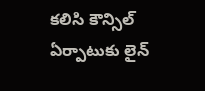కలిసి కౌన్సిల్‌ ఏర్పాటుకు లైన్‌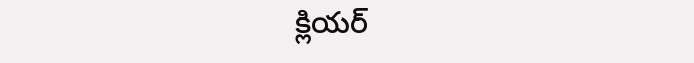క్లియర్‌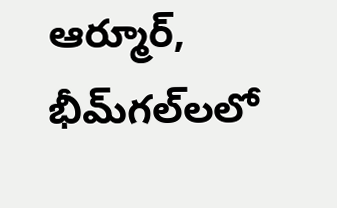ఆర్మూర్‌, భీమ్‌గల్‌లలో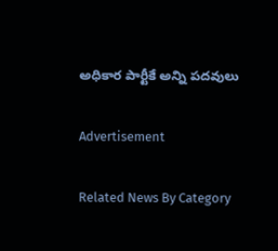అధికార పార్టీకే అన్ని పదవులు

Advertisement

Related News By Category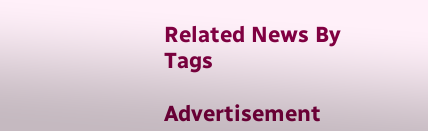Related News By Tags

Advertisement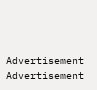Advertisement
Advertisement